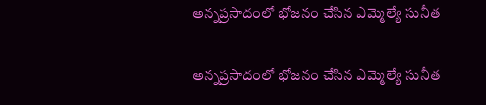అన్నప్రసాదంలో భోజనం చేసిన ఎమ్మెల్యే సునీత

అన్నప్రసాదంలో భోజనం చేసిన ఎమ్మెల్యే సునీత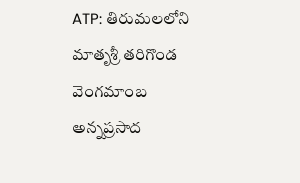ATP: తిరుమలలోని మాతృశ్రీ తరిగొండ వెంగమాంబ అన్నప్రసాద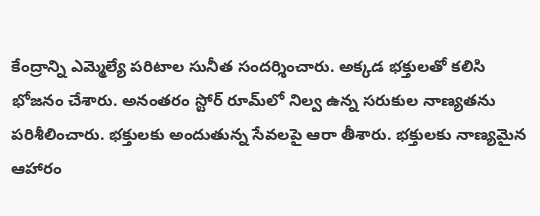కేంద్రాన్ని ఎమ్మెల్యే పరిటాల సునీత సందర్శించారు. అక్కడ భక్తులతో కలిసి భోజనం చేశారు. అనంతరం స్టోర్ రూమ్‌లో నిల్వ ఉన్న సరుకుల నాణ్యతను పరిశీలించారు. భక్తులకు అందుతున్న సేవలపై ఆరా తీశారు. భక్తులకు నాణ్యమైన ఆహారం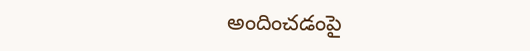అందించడంపై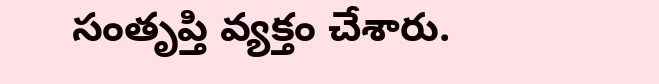సంతృప్తి వ్యక్తం చేశారు.